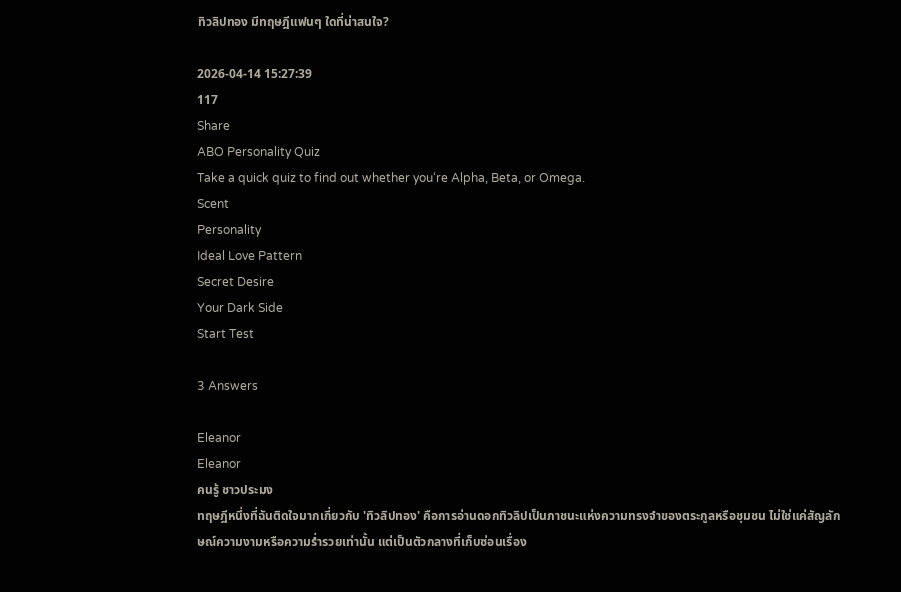ทิวลิปทอง มีทฤษฎีแฟนๆ ใดที่น่าสนใจ?

2026-04-14 15:27:39
117
Share
ABO Personality Quiz
Take a quick quiz to find out whether you‘re Alpha, Beta, or Omega.
Scent
Personality
Ideal Love Pattern
Secret Desire
Your Dark Side
Start Test

3 Answers

Eleanor
Eleanor
คนรู้ ชาวประมง
ทฤษฎีหนึ่งที่ฉันติดใจมากเกี่ยวกับ 'ทิวลิปทอง' คือการอ่านดอกทิวลิปเป็นภาชนะแห่งความทรงจำของตระกูลหรือชุมชน ไม่ใช่แค่สัญลักษณ์ความงามหรือความร่ำรวยเท่านั้น แต่เป็นตัวกลางที่เก็บซ่อนเรื่อง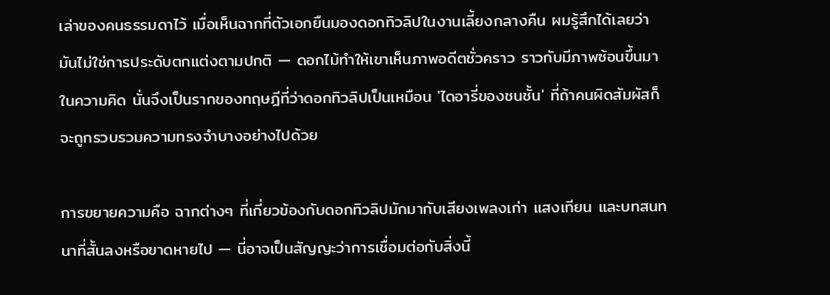เล่าของคนธรรมดาไว้ เมื่อเห็นฉากที่ตัวเอกยืนมองดอกทิวลิปในงานเลี้ยงกลางคืน ผมรู้สึกได้เลยว่ามันไม่ใช่การประดับตกแต่งตามปกติ — ดอกไม้ทำให้เขาเห็นภาพอดีตชั่วคราว ราวกับมีภาพซ้อนขึ้นมาในความคิด นั่นจึงเป็นรากของทฤษฎีที่ว่าดอกทิวลิปเป็นเหมือน 'ไดอารี่ของชนชั้น' ที่ถ้าคนผิดสัมผัสก็จะถูกรวบรวมความทรงจำบางอย่างไปด้วย

การขยายความคือ ฉากต่างๆ ที่เกี่ยวข้องกับดอกทิวลิปมักมากับเสียงเพลงเก่า แสงเทียน และบทสนทนาที่สั้นลงหรือขาดหายไป — นี่อาจเป็นสัญญะว่าการเชื่อมต่อกับสิ่งนี้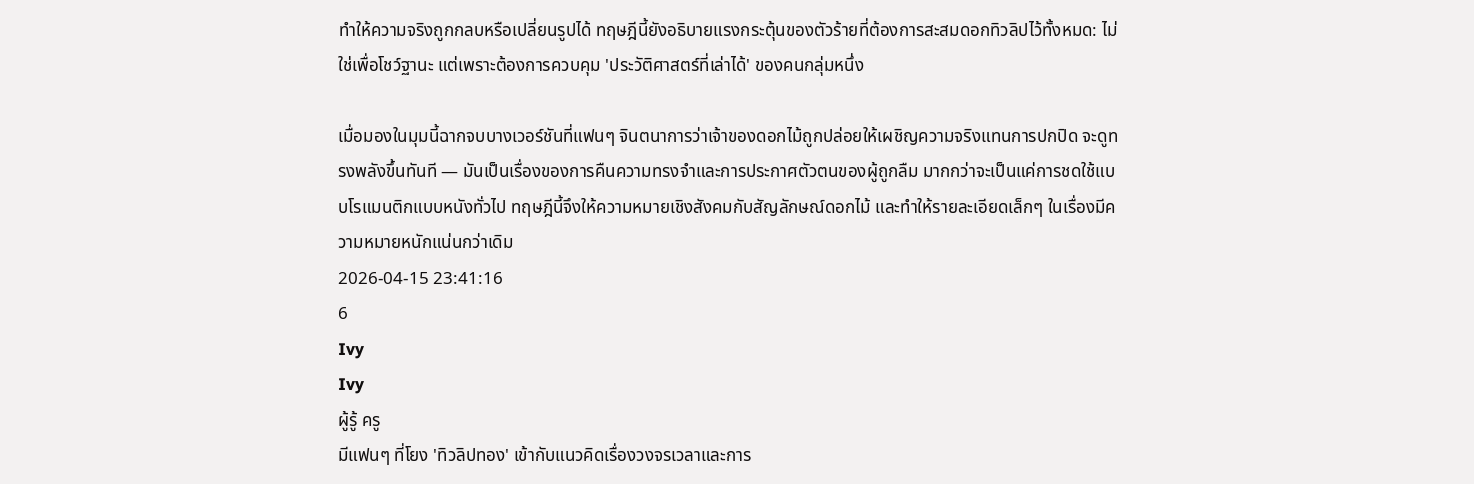ทำให้ความจริงถูกกลบหรือเปลี่ยนรูปได้ ทฤษฎีนี้ยังอธิบายแรงกระตุ้นของตัวร้ายที่ต้องการสะสมดอกทิวลิปไว้ทั้งหมด: ไม่ใช่เพื่อโชว์ฐานะ แต่เพราะต้องการควบคุม 'ประวัติศาสตร์ที่เล่าได้' ของคนกลุ่มหนึ่ง

เมื่อมองในมุมนี้ฉากจบบางเวอร์ชันที่แฟนๆ จินตนาการว่าเจ้าของดอกไม้ถูกปล่อยให้เผชิญความจริงแทนการปกปิด จะดูทรงพลังขึ้นทันที — มันเป็นเรื่องของการคืนความทรงจำและการประกาศตัวตนของผู้ถูกลืม มากกว่าจะเป็นแค่การชดใช้แบบโรแมนติกแบบหนังทั่วไป ทฤษฎีนี้จึงให้ความหมายเชิงสังคมกับสัญลักษณ์ดอกไม้ และทำให้รายละเอียดเล็กๆ ในเรื่องมีความหมายหนักแน่นกว่าเดิม
2026-04-15 23:41:16
6
Ivy
Ivy
ผู้รู้ ครู
มีแฟนๆ ที่โยง 'ทิวลิปทอง' เข้ากับแนวคิดเรื่องวงจรเวลาและการ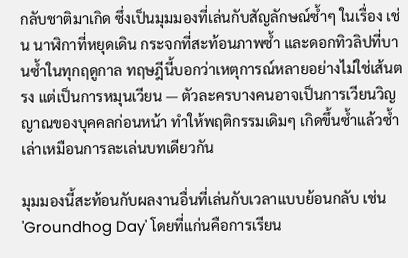กลับชาติมาเกิด ซึ่งเป็นมุมมองที่เล่นกับสัญลักษณ์ซ้ำๆ ในเรื่อง เช่น นาฬิกาที่หยุดเดิน กระจกที่สะท้อนภาพซ้ำ และดอกทิวลิปที่บานซ้ำในทุกฤดูกาล ทฤษฎีนี้บอกว่าเหตุการณ์หลายอย่างไม่ใช่เส้นตรง แต่เป็นการหมุนเวียน — ตัวละครบางคนอาจเป็นการเวียนวิญญาณของบุคคลก่อนหน้า ทำให้พฤติกรรมเดิมๆ เกิดขึ้นซ้ำแล้วซ้ำเล่าเหมือนการละเล่นบทเดียวกัน

มุมมองนี้สะท้อนกับผลงานอื่นที่เล่นกับเวลาแบบย้อนกลับ เช่น 'Groundhog Day' โดยที่แก่นคือการเรียน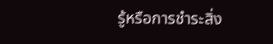รู้หรือการชำระสิ่ง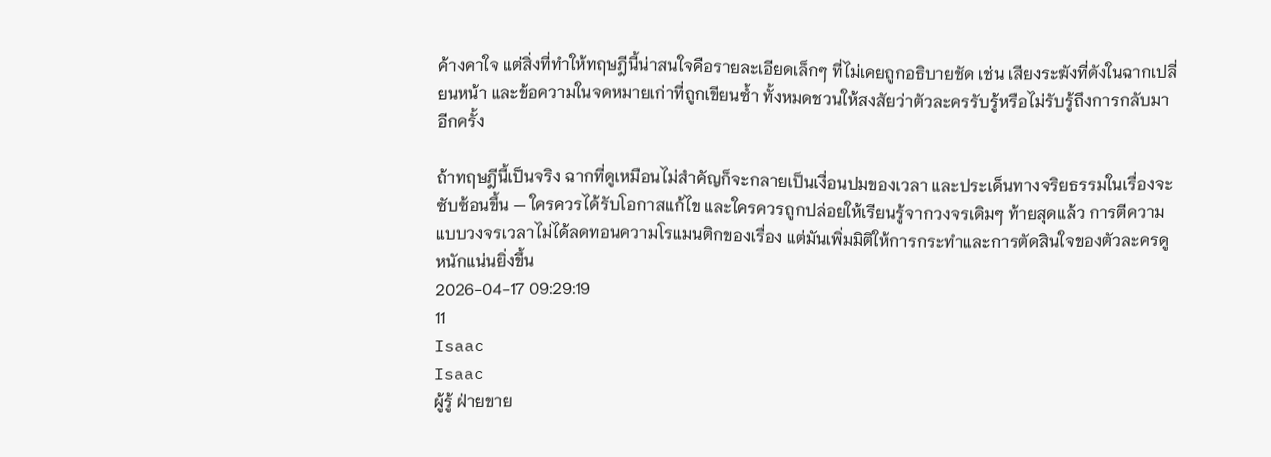ค้างคาใจ แต่สิ่งที่ทำให้ทฤษฎีนี้น่าสนใจคือรายละเอียดเล็กๆ ที่ไม่เคยถูกอธิบายชัด เช่น เสียงระฆังที่ดังในฉากเปลี่ยนหน้า และข้อความในจดหมายเก่าที่ถูกเขียนซ้ำ ทั้งหมดชวนให้สงสัยว่าตัวละครรับรู้หรือไม่รับรู้ถึงการกลับมาอีกครั้ง

ถ้าทฤษฎีนี้เป็นจริง ฉากที่ดูเหมือนไม่สำคัญก็จะกลายเป็นเงื่อนปมของเวลา และประเด็นทางจริยธรรมในเรื่องจะซับซ้อนขึ้น — ใครควรได้รับโอกาสแก้ไข และใครควรถูกปล่อยให้เรียนรู้จากวงจรเดิมๆ ท้ายสุดแล้ว การตีความแบบวงจรเวลาไม่ได้ลดทอนความโรแมนติกของเรื่อง แต่มันเพิ่มมิติให้การกระทำและการตัดสินใจของตัวละครดูหนักแน่นยิ่งขึ้น
2026-04-17 09:29:19
11
Isaac
Isaac
ผู้รู้ ฝ่ายขาย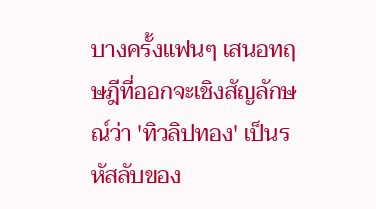บางครั้งแฟนๆ เสนอทฤษฎีที่ออกจะเชิงสัญลักษณ์ว่า 'ทิวลิปทอง' เป็นรหัสลับของ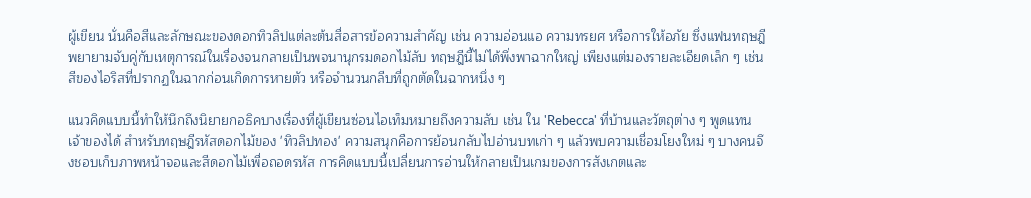ผู้เขียน นั่นคือสีและลักษณะของดอกทิวลิปแต่ละต้นสื่อสารข้อความสำคัญ เช่น ความอ่อนแอ ความทรยศ หรือการให้อภัย ซึ่งแฟนทฤษฎีพยายามจับคู่กับเหตุการณ์ในเรื่องจนกลายเป็นพจนานุกรมดอกไม้ลับ ทฤษฎีนี้ไม่ได้พึ่งพาฉากใหญ่ เพียงแต่มองรายละเอียดเล็ก ๆ เช่น สีของไอริสที่ปรากฏในฉากก่อนเกิดการหายตัว หรือจำนวนกลีบที่ถูกตัดในฉากหนึ่ง ๆ

แนวคิดแบบนี้ทำให้นึกถึงนิยายกอธิคบางเรื่องที่ผู้เขียนซ่อนไอเท็มหมายถึงความลับ เช่น ใน 'Rebecca' ที่บ้านและวัตถุต่าง ๆ พูดแทนเจ้าของได้ สำหรับทฤษฎีรหัสดอกไม้ของ 'ทิวลิปทอง' ความสนุกคือการย้อนกลับไปอ่านบทเก่า ๆ แล้วพบความเชื่อมโยงใหม่ ๆ บางคนจึงชอบเก็บภาพหน้าจอและสีดอกไม้เพื่อถอดรหัส การคิดแบบนี้เปลี่ยนการอ่านให้กลายเป็นเกมของการสังเกตและ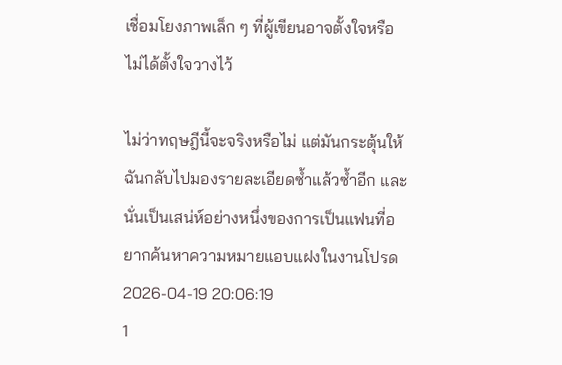เชื่อมโยงภาพเล็ก ๆ ที่ผู้เขียนอาจตั้งใจหรือไม่ได้ตั้งใจวางไว้

ไม่ว่าทฤษฎีนี้จะจริงหรือไม่ แต่มันกระตุ้นให้ฉันกลับไปมองรายละเอียดซ้ำแล้วซ้ำอีก และนั่นเป็นเสน่ห์อย่างหนึ่งของการเป็นแฟนที่อยากค้นหาความหมายแอบแฝงในงานโปรด
2026-04-19 20:06:19
1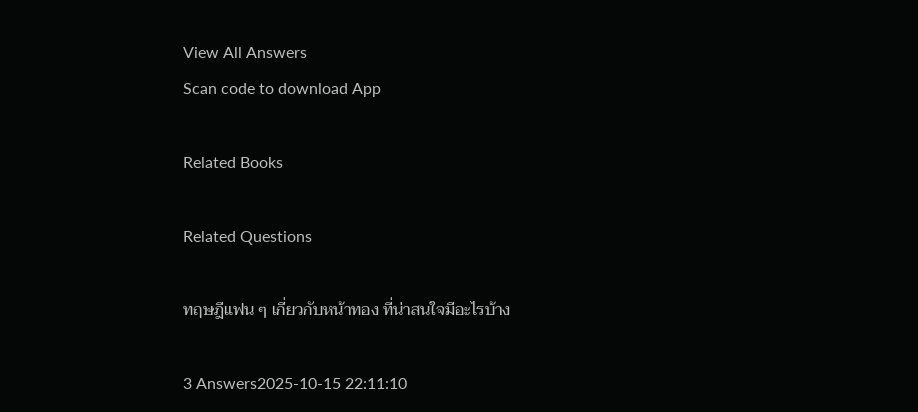View All Answers
Scan code to download App

Related Books

Related Questions

ทฤษฎีแฟน ๆ เกี่ยวกับหน้าทอง ที่น่าสนใจมีอะไรบ้าง

3 Answers2025-10-15 22:11:10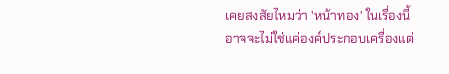เคยสงสัยไหมว่า 'หน้าทอง' ในเรื่องนี้อาจจะไม่ใช่แค่องค์ประกอบเครื่องแต่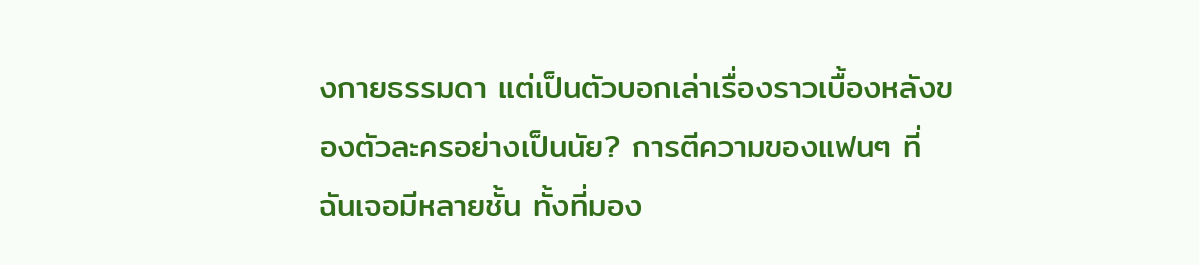งกายธรรมดา แต่เป็นตัวบอกเล่าเรื่องราวเบื้องหลังของตัวละครอย่างเป็นนัย? การตีความของแฟนๆ ที่ฉันเจอมีหลายชั้น ทั้งที่มอง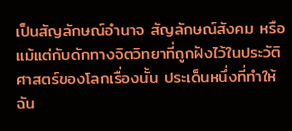เป็นสัญลักษณ์อำนาจ สัญลักษณ์สังคม หรือแม้แต่กับดักทางจิตวิทยาที่ถูกฝังไว้ในประวัติศาสตร์ของโลกเรื่องนั้น ประเด็นหนึ่งที่ทำให้ฉัน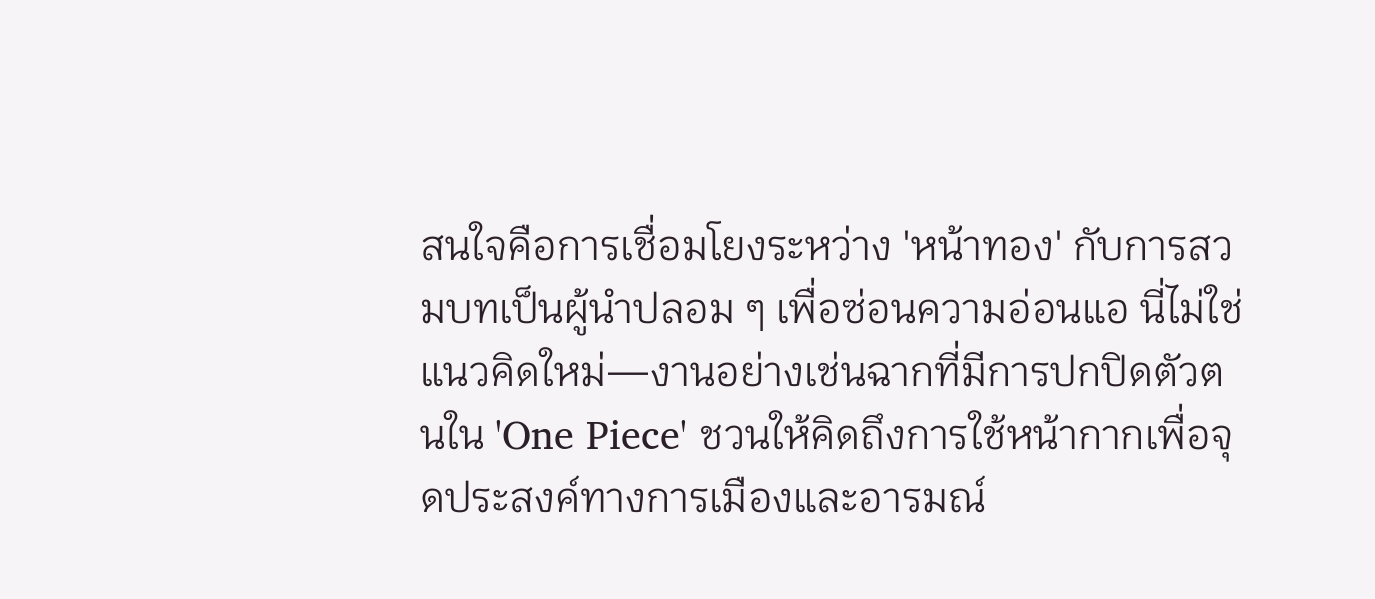สนใจคือการเชื่อมโยงระหว่าง 'หน้าทอง' กับการสวมบทเป็นผู้นำปลอม ๆ เพื่อซ่อนความอ่อนแอ นี่ไม่ใช่แนวคิดใหม่—งานอย่างเช่นฉากที่มีการปกปิดตัวตนใน 'One Piece' ชวนให้คิดถึงการใช้หน้ากากเพื่อจุดประสงค์ทางการเมืองและอารมณ์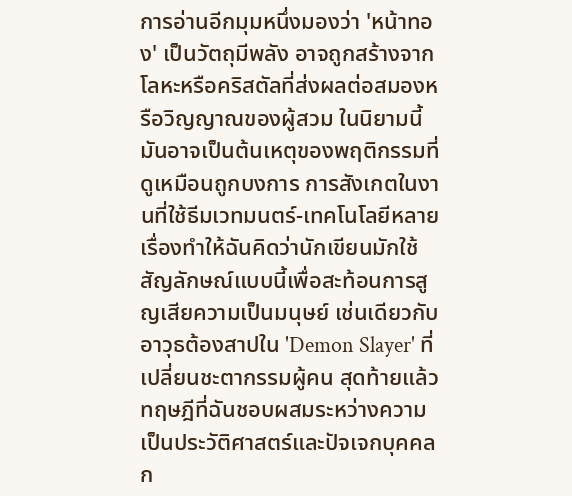การอ่านอีกมุมหนึ่งมองว่า 'หน้าทอง' เป็นวัตถุมีพลัง อาจถูกสร้างจากโลหะหรือคริสตัลที่ส่งผลต่อสมองหรือวิญญาณของผู้สวม ในนิยามนี้มันอาจเป็นต้นเหตุของพฤติกรรมที่ดูเหมือนถูกบงการ การสังเกตในงานที่ใช้ธีมเวทมนตร์-เทคโนโลยีหลายเรื่องทำให้ฉันคิดว่านักเขียนมักใช้สัญลักษณ์แบบนี้เพื่อสะท้อนการสูญเสียความเป็นมนุษย์ เช่นเดียวกับอาวุธต้องสาปใน 'Demon Slayer' ที่เปลี่ยนชะตากรรมผู้คน สุดท้ายแล้วทฤษฎีที่ฉันชอบผสมระหว่างความเป็นประวัติศาสตร์และปัจเจกบุคคล ก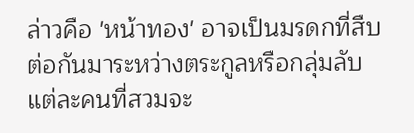ล่าวคือ 'หน้าทอง' อาจเป็นมรดกที่สืบต่อกันมาระหว่างตระกูลหรือกลุ่มลับ แต่ละคนที่สวมจะ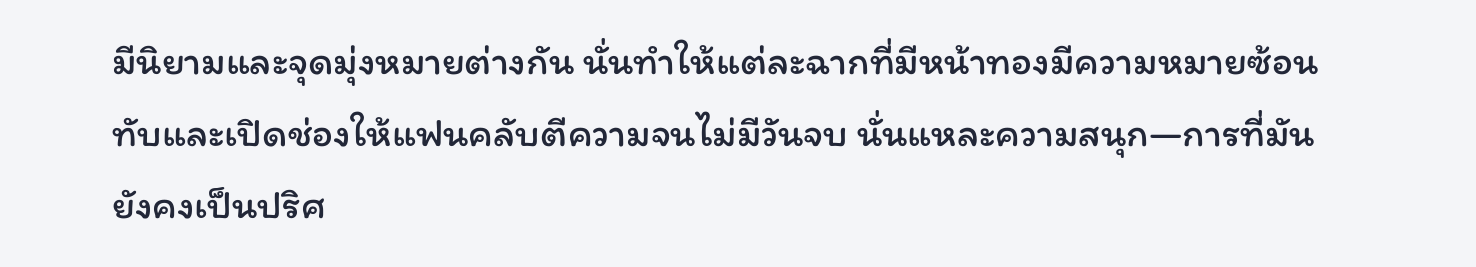มีนิยามและจุดมุ่งหมายต่างกัน นั่นทำให้แต่ละฉากที่มีหน้าทองมีความหมายซ้อนทับและเปิดช่องให้แฟนคลับตีความจนไม่มีวันจบ นั่นแหละความสนุก—การที่มันยังคงเป็นปริศ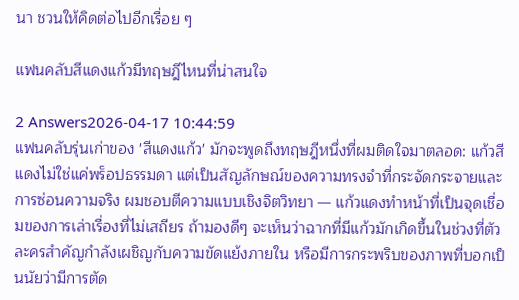นา ชวนให้คิดต่อไปอีกเรื่อย ๆ

แฟนคลับสีแดงแก้วมีทฤษฎีไหนที่น่าสนใจ

2 Answers2026-04-17 10:44:59
แฟนคลับรุ่นเก่าของ 'สีแดงแก้ว' มักจะพูดถึงทฤษฎีหนึ่งที่ผมติดใจมาตลอด: แก้วสีแดงไม่ใช่แค่พร็อปธรรมดา แต่เป็นสัญลักษณ์ของความทรงจำที่กระจัดกระจายและการซ่อนความจริง ผมชอบตีความแบบเชิงจิตวิทยา — แก้วแดงทำหน้าที่เป็นจุดเชื่อมของการเล่าเรื่องที่ไม่เสถียร ถ้ามองดีๆ จะเห็นว่าฉากที่มีแก้วมักเกิดขึ้นในช่วงที่ตัวละครสำคัญกำลังเผชิญกับความขัดแย้งภายใน หรือมีการกระพริบของภาพที่บอกเป็นนัยว่ามีการตัด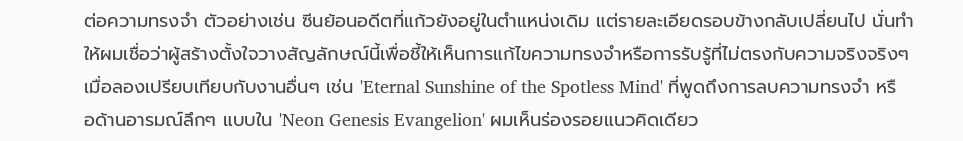ต่อความทรงจำ ตัวอย่างเช่น ซีนย้อนอดีตที่แก้วยังอยู่ในตำแหน่งเดิม แต่รายละเอียดรอบข้างกลับเปลี่ยนไป นั่นทำให้ผมเชื่อว่าผู้สร้างตั้งใจวางสัญลักษณ์นี้เพื่อชี้ให้เห็นการแก้ไขความทรงจำหรือการรับรู้ที่ไม่ตรงกับความจริงจริงๆ เมื่อลองเปรียบเทียบกับงานอื่นๆ เช่น 'Eternal Sunshine of the Spotless Mind' ที่พูดถึงการลบความทรงจำ หรือด้านอารมณ์ลึกๆ แบบใน 'Neon Genesis Evangelion' ผมเห็นร่องรอยแนวคิดเดียว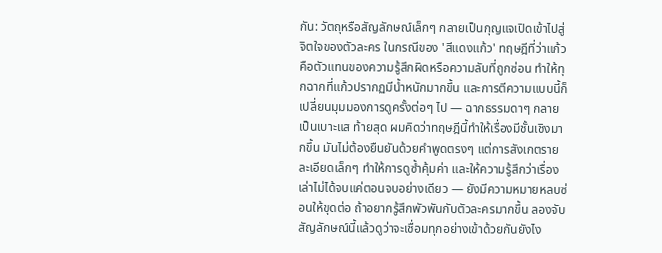กัน: วัตถุหรือสัญลักษณ์เล็กๆ กลายเป็นกุญแจเปิดเข้าไปสู่จิตใจของตัวละคร ในกรณีของ 'สีแดงแก้ว' ทฤษฎีที่ว่าแก้วคือตัวแทนของความรู้สึกผิดหรือความลับที่ถูกซ่อน ทำให้ทุกฉากที่แก้วปรากฏมีน้ำหนักมากขึ้น และการตีความแบบนี้ก็เปลี่ยนมุมมองการดูครั้งต่อๆ ไป — ฉากธรรมดาๆ กลายเป็นเบาะแส ท้ายสุด ผมคิดว่าทฤษฎีนี้ทำให้เรื่องมีชั้นเชิงมากขึ้น มันไม่ต้องยืนยันด้วยคำพูดตรงๆ แต่การสังเกตรายละเอียดเล็กๆ ทำให้การดูซ้ำคุ้มค่า และให้ความรู้สึกว่าเรื่องเล่าไม่ได้จบแค่ตอนจบอย่างเดียว — ยังมีความหมายหลบซ่อนให้ขุดต่อ ถ้าอยากรู้สึกพัวพันกับตัวละครมากขึ้น ลองจับสัญลักษณ์นี้แล้วดูว่าจะเชื่อมทุกอย่างเข้าด้วยกันยังไง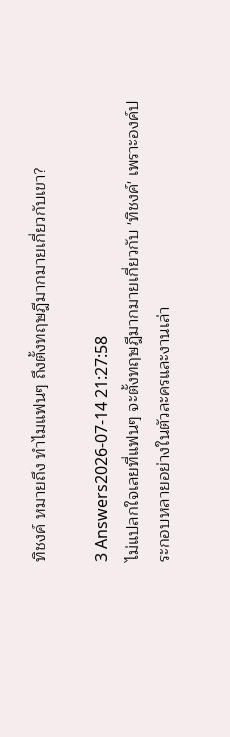ทิชงค์ หมายถึง ทำไมแฟนๆ ถึงตั้งทฤษฎีมากมายเกี่ยวกับเขา?

3 Answers2026-07-14 21:27:58
ไม่แปลกใจเลยที่แฟนๆ จะตั้งทฤษฎีมากมายเกี่ยวกับ 'ทิชงค์' เพราะองค์ประกอบหลายอย่างในตัวละครและงานเล่า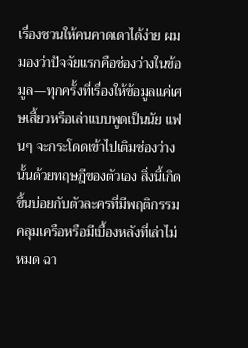เรื่องชวนให้คนคาดเดาได้ง่าย ผมมองว่าปัจจัยแรกคือช่องว่างในข้อมูล—ทุกครั้งที่เรื่องให้ข้อมูลแค่เศษเสี้ยวหรือเล่าแบบพูดเป็นนัย แฟนๆ จะกระโดดเข้าไปเติมช่องว่างนั้นด้วยทฤษฎีของตัวเอง สิ่งนี้เกิดขึ้นบ่อยกับตัวละครที่มีพฤติกรรมคลุมเครือหรือมีเบื้องหลังที่เล่าไม่หมด ฉา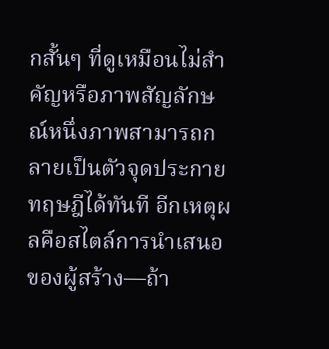กสั้นๆ ที่ดูเหมือนไม่สำคัญหรือภาพสัญลักษณ์หนึ่งภาพสามารถกลายเป็นตัวจุดประกายทฤษฎีได้ทันที อีกเหตุผลคือสไตล์การนำเสนอของผู้สร้าง—ถ้า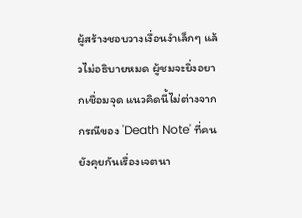ผู้สร้างชอบวางเงื่อนงำเล็กๆ แล้วไม่อธิบายหมด ผู้ชมจะยิ่งอยากเชื่อมจุด แนวคิดนี้ไม่ต่างจากกรณีของ 'Death Note' ที่คนยังคุยกันเรื่องเจตนา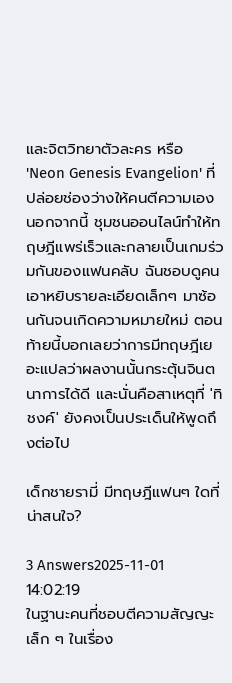และจิตวิทยาตัวละคร หรือ 'Neon Genesis Evangelion' ที่ปล่อยช่องว่างให้คนตีความเอง นอกจากนี้ ชุมชนออนไลน์ทำให้ทฤษฎีแพร่เร็วและกลายเป็นเกมร่วมกันของแฟนคลับ ฉันชอบดูคนเอาหยิบรายละเอียดเล็กๆ มาซ้อนกันจนเกิดความหมายใหม่ ตอนท้ายนี้บอกเลยว่าการมีทฤษฎีเยอะแปลว่าผลงานนั้นกระตุ้นจินตนาการได้ดี และนั่นคือสาเหตุที่ 'ทิชงค์' ยังคงเป็นประเด็นให้พูดถึงต่อไป

เด็กชายรามี่ มีทฤษฎีแฟนๆ ใดที่น่าสนใจ?

3 Answers2025-11-01 14:02:19
ในฐานะคนที่ชอบตีความสัญญะเล็ก ๆ ในเรื่อง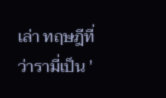เล่า ทฤษฎีที่ว่ารามี่เป็น '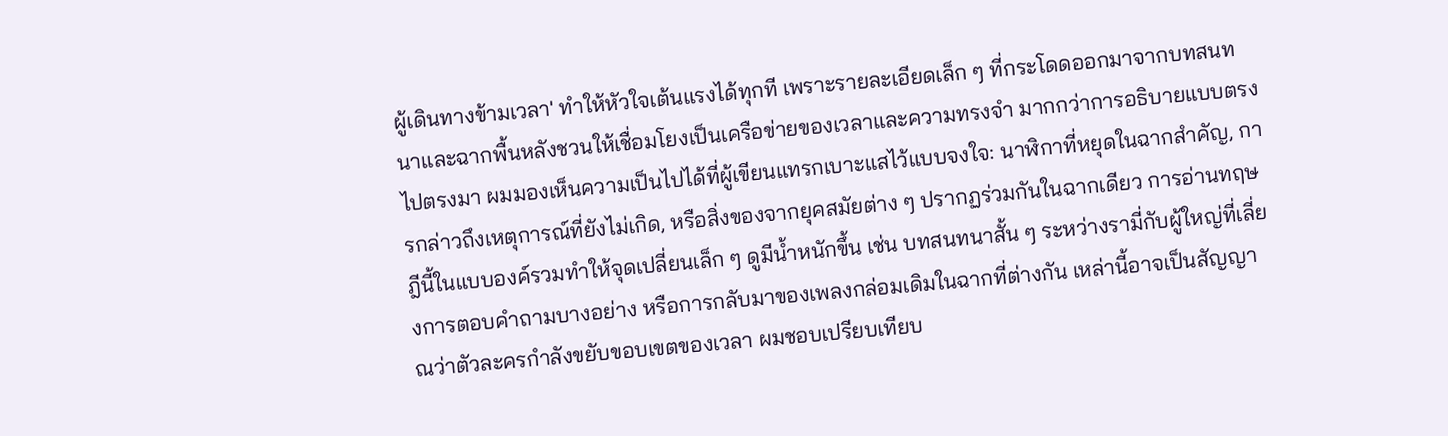ผู้เดินทางข้ามเวลา' ทำให้หัวใจเต้นแรงได้ทุกที เพราะรายละเอียดเล็ก ๆ ที่กระโดดออกมาจากบทสนทนาและฉากพื้นหลังชวนให้เชื่อมโยงเป็นเครือข่ายของเวลาและความทรงจำ มากกว่าการอธิบายแบบตรงไปตรงมา ผมมองเห็นความเป็นไปได้ที่ผู้เขียนแทรกเบาะแสไว้แบบจงใจ: นาฬิกาที่หยุดในฉากสำคัญ, การกล่าวถึงเหตุการณ์ที่ยังไม่เกิด, หรือสิ่งของจากยุคสมัยต่าง ๆ ปรากฏร่วมกันในฉากเดียว การอ่านทฤษฎีนี้ในแบบองค์รวมทำให้จุดเปลี่ยนเล็ก ๆ ดูมีน้ำหนักขึ้น เช่น บทสนทนาสั้น ๆ ระหว่างรามี่กับผู้ใหญ่ที่เลี่ยงการตอบคำถามบางอย่าง หรือการกลับมาของเพลงกล่อมเดิมในฉากที่ต่างกัน เหล่านี้อาจเป็นสัญญาณว่าตัวละครกำลังขยับขอบเขตของเวลา ผมชอบเปรียบเทียบ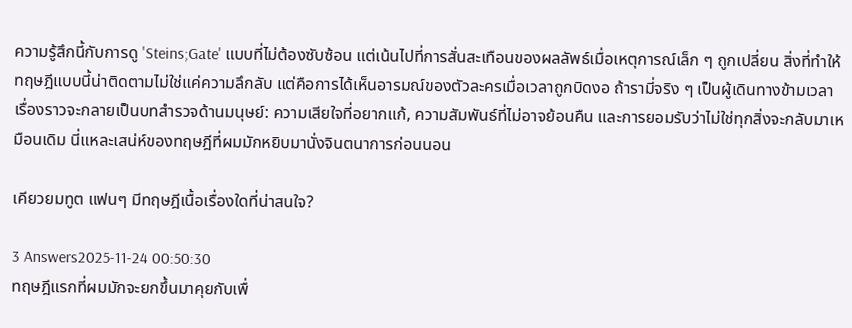ความรู้สึกนี้กับการดู 'Steins;Gate' แบบที่ไม่ต้องซับซ้อน แต่เน้นไปที่การสั่นสะเทือนของผลลัพธ์เมื่อเหตุการณ์เล็ก ๆ ถูกเปลี่ยน สิ่งที่ทำให้ทฤษฎีแบบนี้น่าติดตามไม่ใช่แค่ความลึกลับ แต่คือการได้เห็นอารมณ์ของตัวละครเมื่อเวลาถูกบิดงอ ถ้ารามี่จริง ๆ เป็นผู้เดินทางข้ามเวลา เรื่องราวจะกลายเป็นบทสำรวจด้านมนุษย์: ความเสียใจที่อยากแก้, ความสัมพันธ์ที่ไม่อาจย้อนคืน และการยอมรับว่าไม่ใช่ทุกสิ่งจะกลับมาเหมือนเดิม นี่แหละเสน่ห์ของทฤษฎีที่ผมมักหยิบมานั่งจินตนาการก่อนนอน

เคียวยมทูต แฟนๆ มีทฤษฎีเนื้อเรื่องใดที่น่าสนใจ?

3 Answers2025-11-24 00:50:30
ทฤษฎีแรกที่ผมมักจะยกขึ้นมาคุยกับเพื่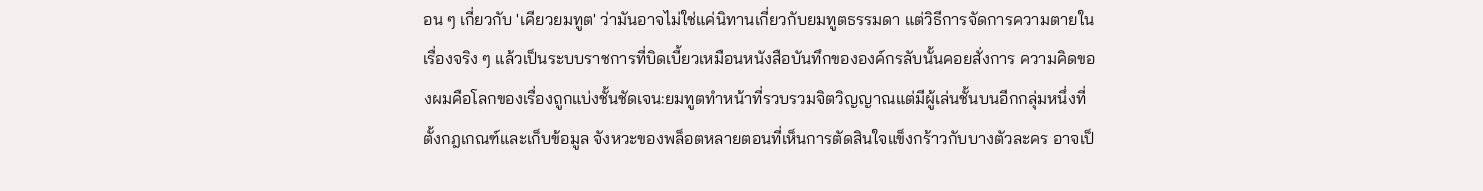อน ๆ เกี่ยวกับ 'เคียวยมทูต' ว่ามันอาจไม่ใช่แค่นิทานเกี่ยวกับยมทูตธรรมดา แต่วิธีการจัดการความตายในเรื่องจริง ๆ แล้วเป็นระบบราชการที่บิดเบี้ยวเหมือนหนังสือบันทึกขององค์กรลับนั้นคอยสั่งการ ความคิดของผมคือโลกของเรื่องถูกแบ่งชั้นชัดเจน:ยมทูตทำหน้าที่รวบรวมจิตวิญญาณแต่มีผู้เล่นชั้นบนอีกกลุ่มหนึ่งที่ตั้งกฎเกณฑ์และเก็บข้อมูล จังหวะของพล็อตหลายตอนที่เห็นการตัดสินใจแข็งกร้าวกับบางตัวละคร อาจเป็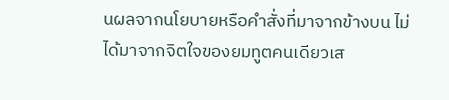นผลจากนโยบายหรือคำสั่งที่มาจากข้างบน ไม่ได้มาจากจิตใจของยมทูตคนเดียวเส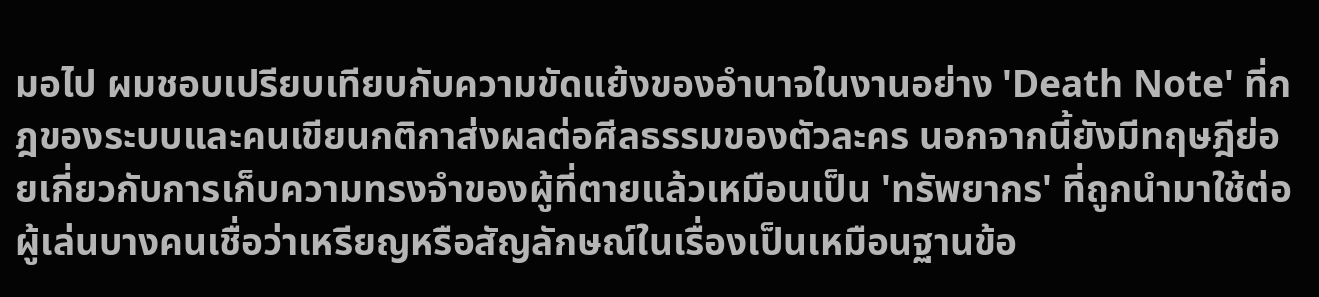มอไป ผมชอบเปรียบเทียบกับความขัดแย้งของอำนาจในงานอย่าง 'Death Note' ที่กฎของระบบและคนเขียนกติกาส่งผลต่อศีลธรรมของตัวละคร นอกจากนี้ยังมีทฤษฎีย่อยเกี่ยวกับการเก็บความทรงจำของผู้ที่ตายแล้วเหมือนเป็น 'ทรัพยากร' ที่ถูกนำมาใช้ต่อ ผู้เล่นบางคนเชื่อว่าเหรียญหรือสัญลักษณ์ในเรื่องเป็นเหมือนฐานข้อ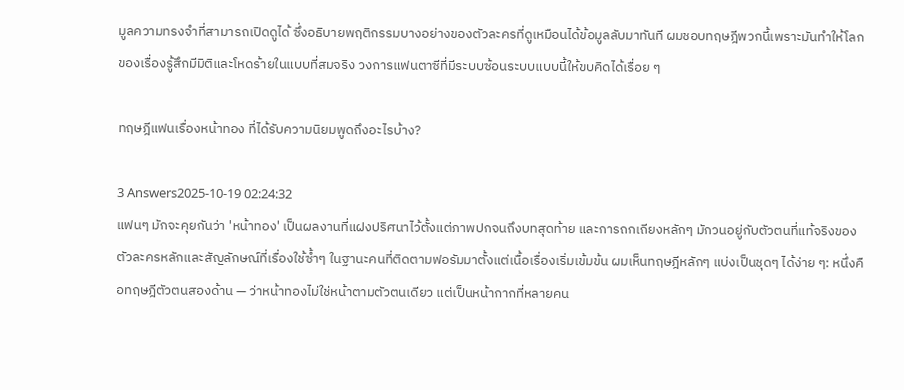มูลความทรงจำที่สามารถเปิดดูได้ ซึ่งอธิบายพฤติกรรมบางอย่างของตัวละครที่ดูเหมือนได้ข้อมูลลับมาทันที ผมชอบทฤษฎีพวกนี้เพราะมันทำให้โลกของเรื่องรู้สึกมีมิติและโหดร้ายในแบบที่สมจริง วงการแฟนตาซีที่มีระบบซ้อนระบบแบบนี้ให้ขบคิดได้เรื่อย ๆ

ทฤษฎีแฟนเรื่องหน้าทอง ที่ได้รับความนิยมพูดถึงอะไรบ้าง?

3 Answers2025-10-19 02:24:32
แฟนๆ มักจะคุยกันว่า 'หน้าทอง' เป็นผลงานที่แฝงปริศนาไว้ตั้งแต่ภาพปกจนถึงบทสุดท้าย และการถกเถียงหลักๆ มักวนอยู่กับตัวตนที่แท้จริงของตัวละครหลักและสัญลักษณ์ที่เรื่องใช้ซ้ำๆ ในฐานะคนที่ติดตามฟอรัมมาตั้งแต่เนื้อเรื่องเริ่มเข้มข้น ผมเห็นทฤษฎีหลักๆ แบ่งเป็นชุดๆ ได้ง่าย ๆ: หนึ่งคือทฤษฎีตัวตนสองด้าน — ว่าหน้าทองไม่ใช่หน้าตามตัวตนเดียว แต่เป็นหน้ากากที่หลายคน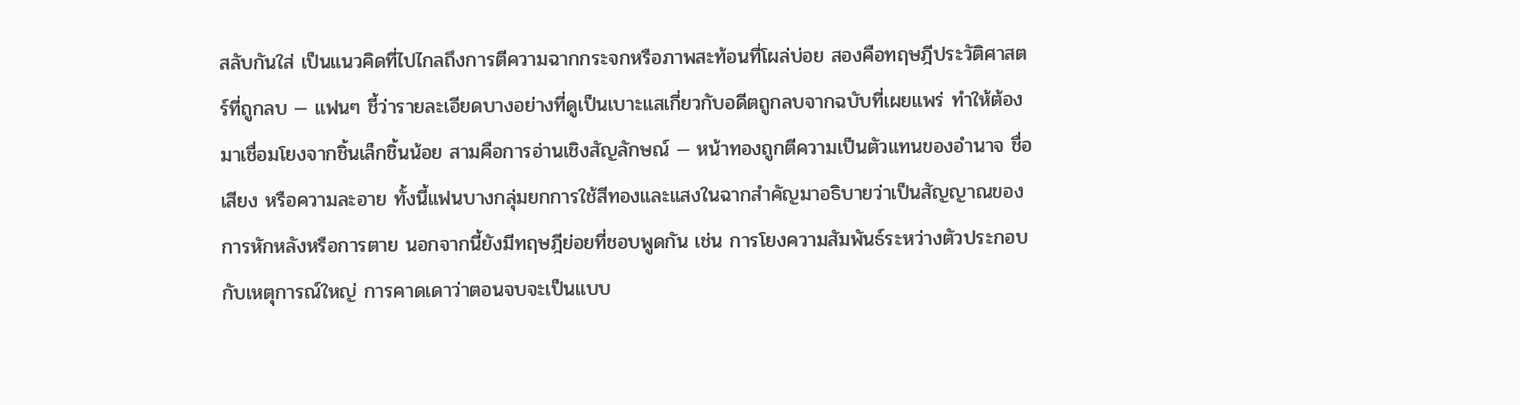สลับกันใส่ เป็นแนวคิดที่ไปไกลถึงการตีความฉากกระจกหรือภาพสะท้อนที่โผล่บ่อย สองคือทฤษฎีประวัติศาสตร์ที่ถูกลบ — แฟนๆ ชี้ว่ารายละเอียดบางอย่างที่ดูเป็นเบาะแสเกี่ยวกับอดีตถูกลบจากฉบับที่เผยแพร่ ทำให้ต้องมาเชื่อมโยงจากชิ้นเล็กชิ้นน้อย สามคือการอ่านเชิงสัญลักษณ์ — หน้าทองถูกตีความเป็นตัวแทนของอำนาจ ชื่อเสียง หรือความละอาย ทั้งนี้แฟนบางกลุ่มยกการใช้สีทองและแสงในฉากสำคัญมาอธิบายว่าเป็นสัญญาณของการหักหลังหรือการตาย นอกจากนี้ยังมีทฤษฎีย่อยที่ชอบพูดกัน เช่น การโยงความสัมพันธ์ระหว่างตัวประกอบกับเหตุการณ์ใหญ่ การคาดเดาว่าตอนจบจะเป็นแบบ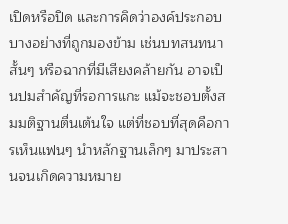เปิดหรือปิด และการคิดว่าองค์ประกอบบางอย่างที่ถูกมองข้าม เช่นบทสนทนาสั้นๆ หรือฉากที่มีเสียงคล้ายกัน อาจเป็นปมสำคัญที่รอการแกะ แม้จะชอบตั้งสมมติฐานตื่นเต้นใจ แต่ที่ชอบที่สุดคือการเห็นแฟนๆ นำหลักฐานเล็กๆ มาประสานจนเกิดความหมาย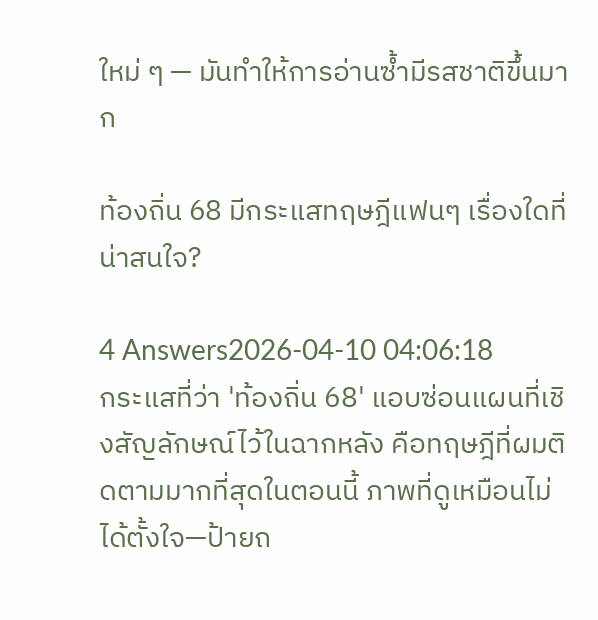ใหม่ ๆ — มันทำให้การอ่านซ้ำมีรสชาติขึ้นมาก

ท้องถิ่น 68 มีกระแสทฤษฎีแฟนๆ เรื่องใดที่น่าสนใจ?

4 Answers2026-04-10 04:06:18
กระแสที่ว่า 'ท้องถิ่น 68' แอบซ่อนแผนที่เชิงสัญลักษณ์ไว้ในฉากหลัง คือทฤษฎีที่ผมติดตามมากที่สุดในตอนนี้ ภาพที่ดูเหมือนไม่ได้ตั้งใจ—ป้ายถ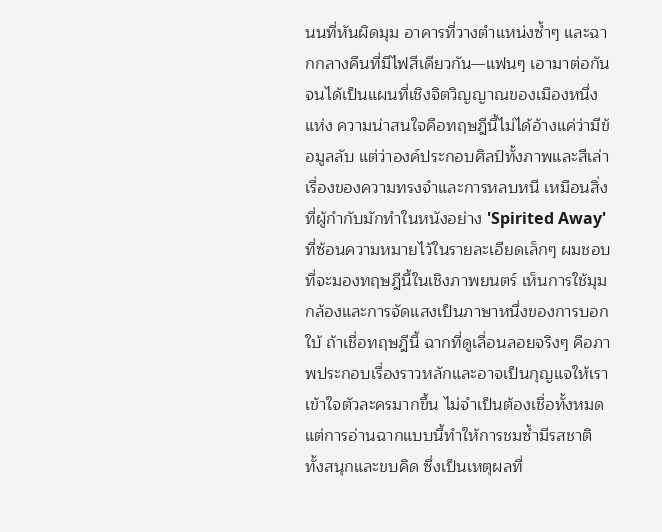นนที่หันผิดมุม อาคารที่วางตำแหน่งซ้ำๆ และฉากกลางคืนที่มีไฟสีเดียวกัน—แฟนๆ เอามาต่อกันจนได้เป็นแผนที่เชิงจิตวิญญาณของเมืองหนึ่งแห่ง ความน่าสนใจคือทฤษฎีนี้ไม่ได้อ้างแค่ว่ามีข้อมูลลับ แต่ว่าองค์ประกอบศิลป์ทั้งภาพและสีเล่าเรื่องของความทรงจำและการหลบหนี เหมือนสิ่งที่ผู้กำกับมักทำในหนังอย่าง 'Spirited Away' ที่ซ้อนความหมายไว้ในรายละเอียดเล็กๆ ผมชอบที่จะมองทฤษฎีนี้ในเชิงภาพยนตร์ เห็นการใช้มุมกล้องและการจัดแสงเป็นภาษาหนึ่งของการบอกใบ้ ถ้าเชื่อทฤษฎีนี้ ฉากที่ดูเลื่อนลอยจริงๆ คือภาพประกอบเรื่องราวหลักและอาจเป็นกุญแจให้เราเข้าใจตัวละครมากขึ้น ไม่จำเป็นต้องเชื่อทั้งหมด แต่การอ่านฉากแบบนี้ทำให้การชมซ้ำมีรสชาติ ทั้งสนุกและขบคิด ซึ่งเป็นเหตุผลที่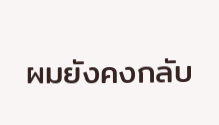ผมยังคงกลับ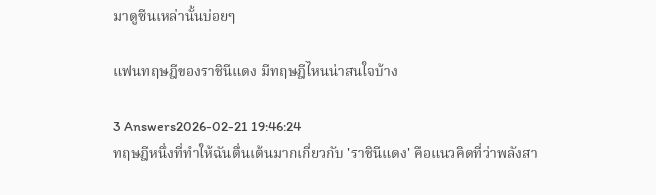มาดูซีนเหล่านั้นบ่อยๆ

แฟนทฤษฎีของราชินีแดง มีทฤษฎีไหนน่าสนใจบ้าง

3 Answers2026-02-21 19:46:24
ทฤษฎีหนึ่งที่ทำให้ฉันตื่นเต้นมากเกี่ยวกับ 'ราชินีแดง' คือแนวคิดที่ว่าพลังสา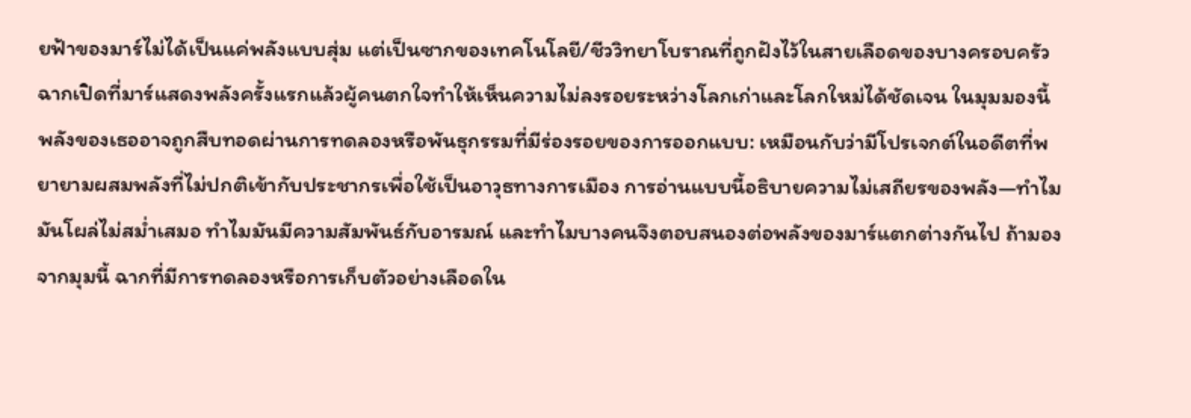ยฟ้าของมาร์ไม่ได้เป็นแค่พลังแบบสุ่ม แต่เป็นซากของเทคโนโลยี/ชีววิทยาโบราณที่ถูกฝังไว้ในสายเลือดของบางครอบครัว ฉากเปิดที่มาร์แสดงพลังครั้งแรกแล้วผู้คนตกใจทำให้เห็นความไม่ลงรอยระหว่างโลกเก่าและโลกใหม่ได้ชัดเจน ในมุมมองนี้ พลังของเธออาจถูกสืบทอดผ่านการทดลองหรือพันธุกรรมที่มีร่องรอยของการออกแบบ: เหมือนกับว่ามีโปรเจกต์ในอดีตที่พยายามผสมพลังที่ไม่ปกติเข้ากับประชากรเพื่อใช้เป็นอาวุธทางการเมือง การอ่านแบบนี้อธิบายความไม่เสถียรของพลัง—ทำไมมันโผล่ไม่สม่ำเสมอ ทำไมมันมีความสัมพันธ์กับอารมณ์ และทำไมบางคนจึงตอบสนองต่อพลังของมาร์แตกต่างกันไป ถ้ามองจากมุมนี้ ฉากที่มีการทดลองหรือการเก็บตัวอย่างเลือดใน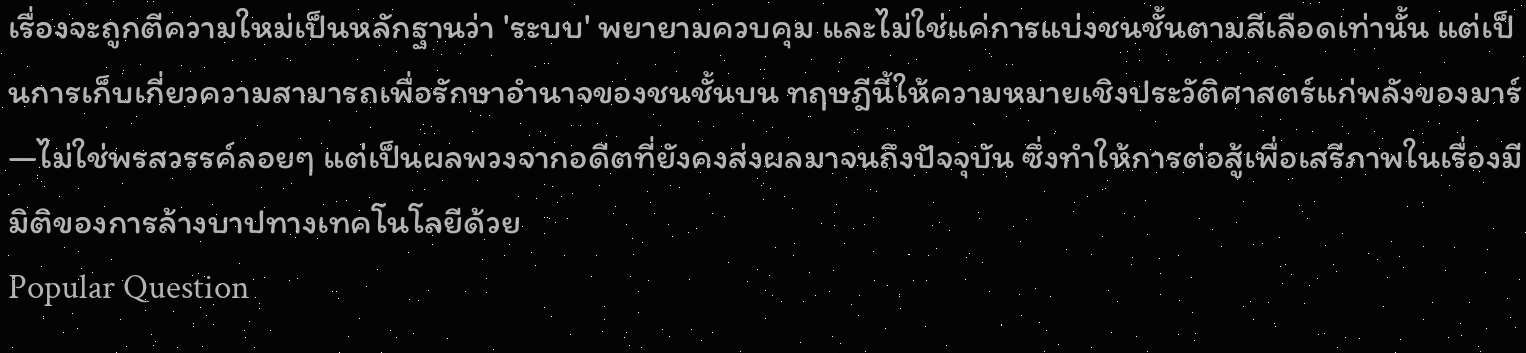เรื่องจะถูกตีความใหม่เป็นหลักฐานว่า 'ระบบ' พยายามควบคุม และไม่ใช่แค่การแบ่งชนชั้นตามสีเลือดเท่านั้น แต่เป็นการเก็บเกี่ยวความสามารถเพื่อรักษาอำนาจของชนชั้นบน ทฤษฎีนี้ให้ความหมายเชิงประวัติศาสตร์แก่พลังของมาร์—ไม่ใช่พรสวรรค์ลอยๆ แต่เป็นผลพวงจากอดีตที่ยังคงส่งผลมาจนถึงปัจจุบัน ซึ่งทำให้การต่อสู้เพื่อเสรีภาพในเรื่องมีมิติของการล้างบาปทางเทคโนโลยีด้วย
Popular Question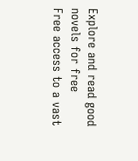Explore and read good novels for free
Free access to a vast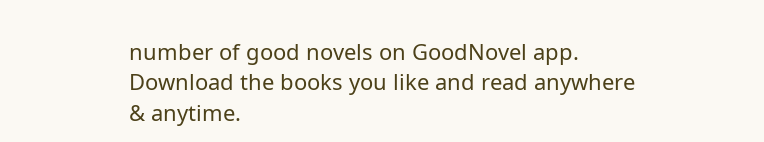number of good novels on GoodNovel app. Download the books you like and read anywhere & anytime.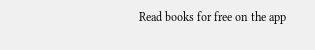Read books for free on the app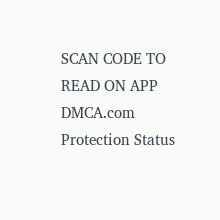SCAN CODE TO READ ON APP
DMCA.com Protection Status